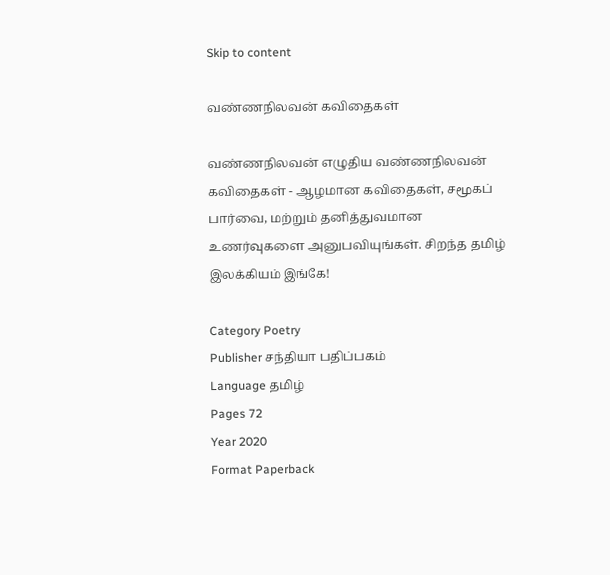Skip to content

வண்ணநிலவன் கவிதைகள்

வண்ணநிலவன் எழுதிய வண்ணநிலவன் கவிதைகள் - ஆழமான கவிதைகள், சமூகப் பார்வை, மற்றும் தனித்துவமான உணர்வுகளை அனுபவியுங்கள். சிறந்த தமிழ் இலக்கியம் இங்கே!

Category Poetry
Publisher சந்தியா பதிப்பகம்
Language தமிழ்
Pages 72
Year 2020
Format Paperback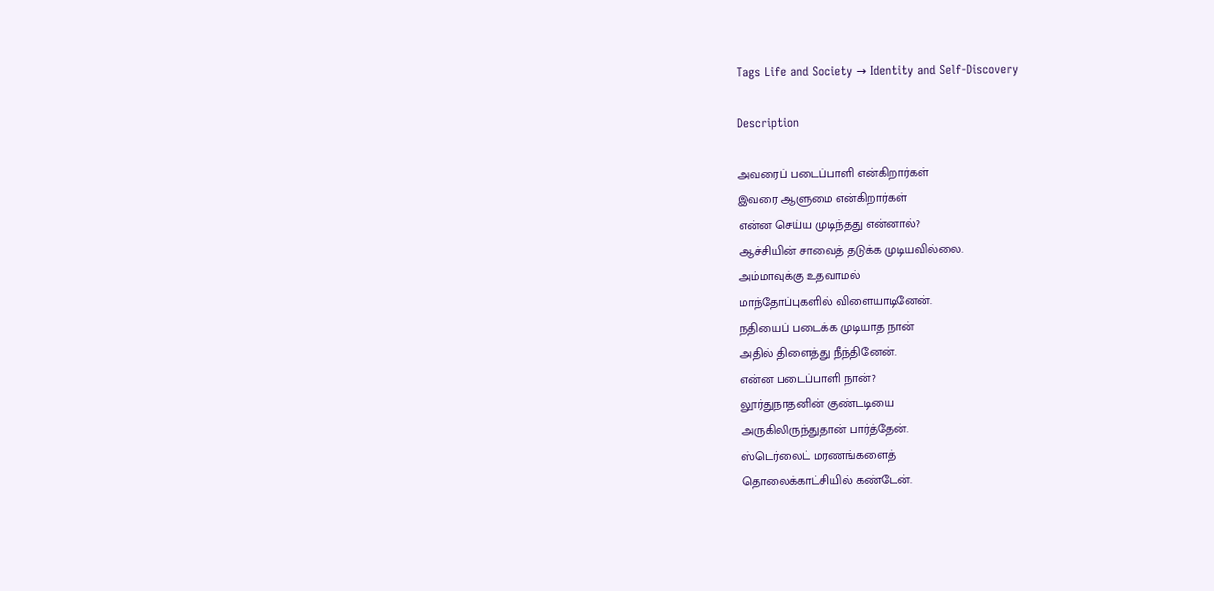Tags Life and Society → Identity and Self-Discovery

Description

அவரைப் படைப்பாளி என்கிறார்கள்
இவரை ஆளுமை என்கிறார்கள்
என்ன செய்ய முடிந்தது என்னால்?
ஆச்சியின் சாவைத் தடுக்க முடியவில்லை.
அம்மாவுக்கு உதவாமல்
மாந்தோப்புகளில் விளையாடினேன்.
நதியைப் படைக்க முடியாத நான்
அதில் திளைத்து நீந்தினேன்.
என்ன படைப்பாளி நான்?
லூர்துநாதனின் குண்டடியை
அருகிலிருந்துதான் பார்த்தேன்.
ஸ்டெர்லைட் மரணங்களைத்
தொலைக்காட்சியில் கண்டேன்.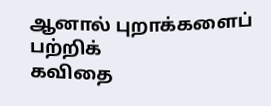ஆனால் புறாக்களைப் பற்றிக்
கவிதை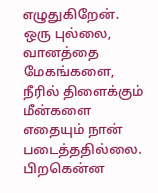எழுதுகிறேன்.
ஒரு புல்லை, வானத்தை
மேகங்களை, நீரில் திளைக்கும் மீன்களை
எதையும் நான் படைத்ததில்லை.
பிறகென்ன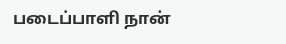படைப்பாளி நான்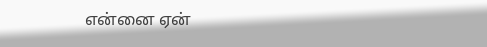என்னை ஏன்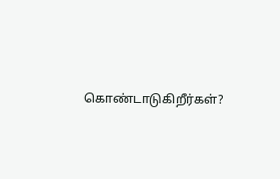கொண்டாடுகிறீர்கள்?